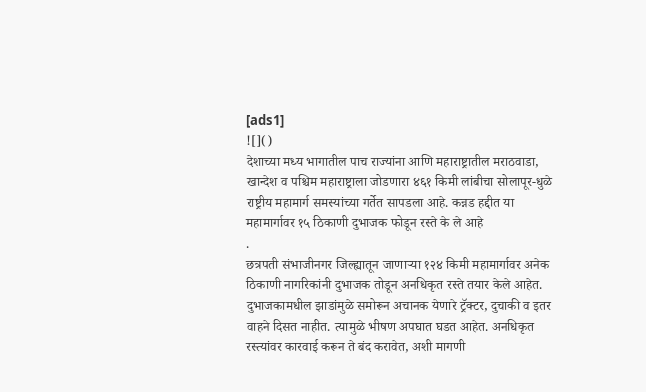[ads1]
![]()
देशाच्या मध्य भागातील पाच राज्यांना आणि महाराष्ट्रातील मराठवाडा, खान्देश व पश्चिम महाराष्ट्राला जोडणारा ४६१ किमी लांबीचा सोलापूर-धुळे राष्ट्रीय महामार्ग समस्यांच्या गर्तेत सापडला आहे. कन्नड हद्दीत या महामार्गावर १५ ठिकाणी दुभाजक फोडून रस्ते के ले आहे
.
छत्रपती संभाजीनगर जिल्ह्यातून जाणाऱ्या १२४ किमी महामार्गावर अनेक ठिकाणी नागरिकांनी दुभाजक तोडून अनधिकृत रस्ते तयार केले आहेत. दुभाजकामधील झाडांमुळे समोरून अचानक येणारे ट्रॅक्टर, दुचाकी व इतर वाहने दिसत नाहीत. त्यामुळे भीषण अपघात घडत आहेत. अनधिकृत रस्त्यांवर कारवाई करून ते बंद करावेत, अशी मागणी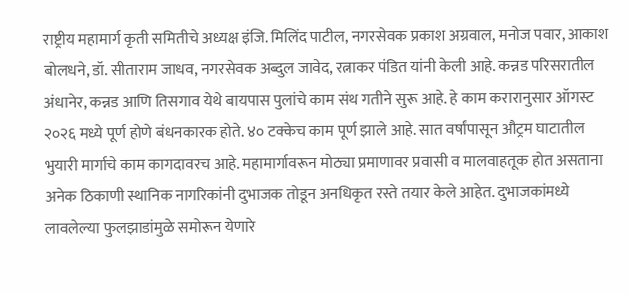राष्ट्रीय महामार्ग कृती समितीचे अध्यक्ष इंजि. मिलिंद पाटील, नगरसेवक प्रकाश अग्रवाल, मनोज पवार, आकाश बोलधने, डॉ. सीताराम जाधव, नगरसेवक अब्दुल जावेद, रत्नाकर पंडित यांनी केली आहे. कन्नड परिसरातील अंधानेर, कन्नड आणि तिसगाव येथे बायपास पुलांचे काम संथ गतीने सुरू आहे. हे काम करारानुसार ऑगस्ट २०२६ मध्ये पूर्ण होणे बंधनकारक होते. ४० टक्केच काम पूर्ण झाले आहे. सात वर्षांपासून औट्रम घाटातील भुयारी मार्गाचे काम कागदावरच आहे. महामार्गावरून मोठ्या प्रमाणावर प्रवासी व मालवाहतूक होत असताना अनेक ठिकाणी स्थानिक नागरिकांनी दुभाजक तोडून अनधिकृत रस्ते तयार केले आहेत. दुभाजकांमध्ये लावलेल्या फुलझाडांमुळे समोरून येणारे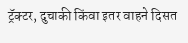ट्रॅक्टर, दुचाकी किंवा इतर वाहने दिसत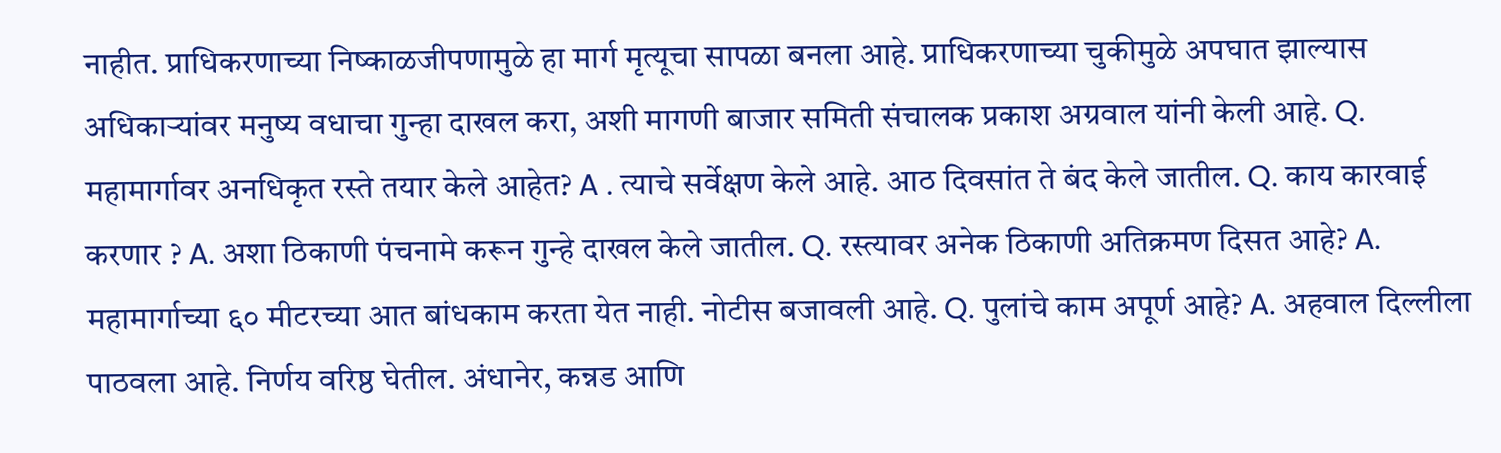नाहीत. प्राधिकरणाच्या निष्काळजीपणामुळे हा मार्ग मृत्यूचा सापळा बनला आहे. प्राधिकरणाच्या चुकीमुळे अपघात झाल्यास अधिकाऱ्यांवर मनुष्य वधाचा गुन्हा दाखल करा, अशी मागणी बाजार समिती संचालक प्रकाश अग्रवाल यांनी केली आहे. Q. महामार्गावर अनधिकृत रस्ते तयार केले आहेत? A . त्याचे सर्वेक्षण केले आहे. आठ दिवसांत ते बंद केले जातील. Q. काय कारवाई करणार ? A. अशा ठिकाणी पंचनामे करून गुन्हे दाखल केले जातील. Q. रस्त्यावर अनेक ठिकाणी अतिक्रमण दिसत आहे? A. महामार्गाच्या ६० मीटरच्या आत बांधकाम करता येत नाही. नोटीस बजावली आहे. Q. पुलांचे काम अपूर्ण आहे? A. अहवाल दिल्लीला पाठवला आहे. निर्णय वरिष्ठ घेतील. अंधानेर, कन्नड आणि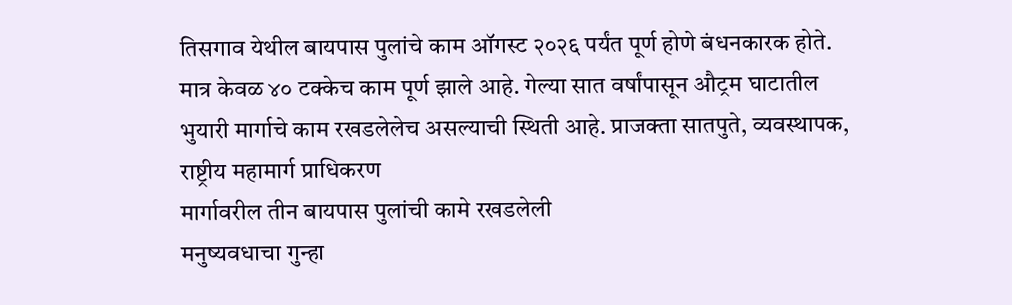तिसगाव येथील बायपास पुलांचे काम ऑगस्ट २०२६ पर्यंत पूर्ण होणे बंधनकारक होते. मात्र केवळ ४० टक्केच काम पूर्ण झाले आहे. गेल्या सात वर्षांपासून औट्रम घाटातील भुयारी मार्गाचे काम रखडलेलेच असल्याची स्थिती आहे. प्राजक्ता सातपुते, व्यवस्थापक, राष्ट्रीय महामार्ग प्राधिकरण
मार्गावरील तीन बायपास पुलांची कामे रखडलेली
मनुष्यवधाचा गुन्हा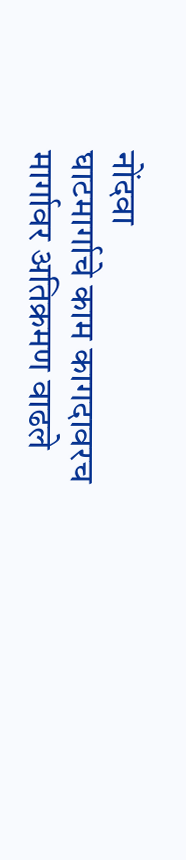नोंदवा
घाटमार्गाचे काम कागदावरच
मार्गावर अतिक्रमण वाढले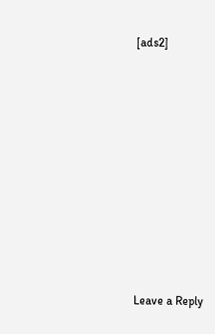[ads2]
















Leave a Reply